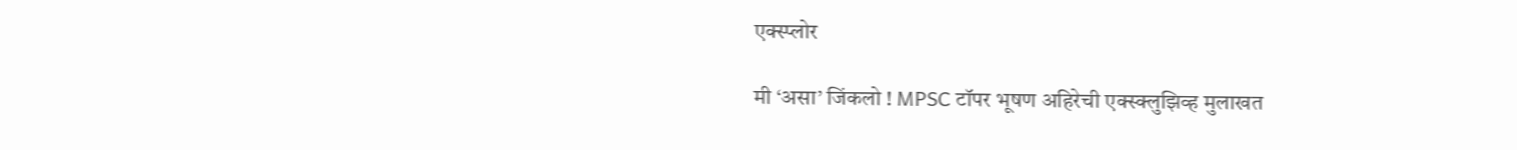एक्स्प्लोर

मी ‘असा’ जिंकलो ! MPSC टॉपर भूषण अहिरेची एक्स्क्लुझिव्ह मुलाखत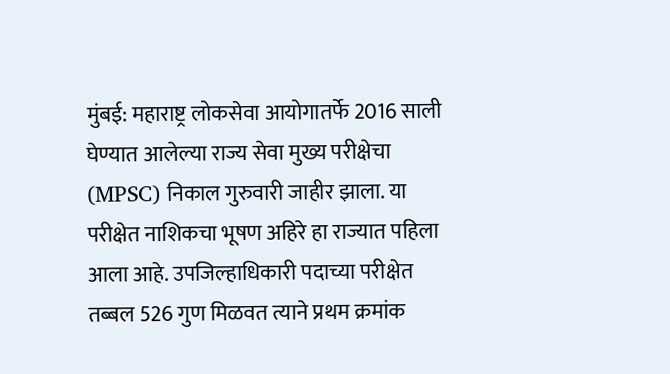मुंबई: महाराष्ट्र लोकसेवा आयोगातर्फे 2016 साली घेण्यात आलेल्या राज्य सेवा मुख्य परीक्षेचा (MPSC) निकाल गुरुवारी जाहीर झाला. या परीक्षेत नाशिकचा भूषण अहिरे हा राज्यात पहिला आला आहे. उपजिल्हाधिकारी पदाच्या परीक्षेत तब्बल 526 गुण मिळवत त्याने प्रथम क्रमांक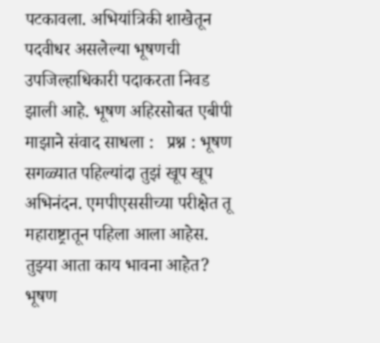पटकावला. अभियांत्रिकी शाखेतून पदवीधर असलेल्या भूषणची उपजिल्हाधिकारी पदाकरता निवड झाली आहे. भूषण अहिरसोबत एबीपी माझाने संवाद साधला :   प्रश्न : भूषण सगळ्यात पहिल्यांदा तुझं खूप खूप अभिनंदन. एमपीएससीच्या परीक्षेत तू महाराष्ट्रातून पहिला आला आहेस. तुझ्या आता काय भावना आहेत? भूषण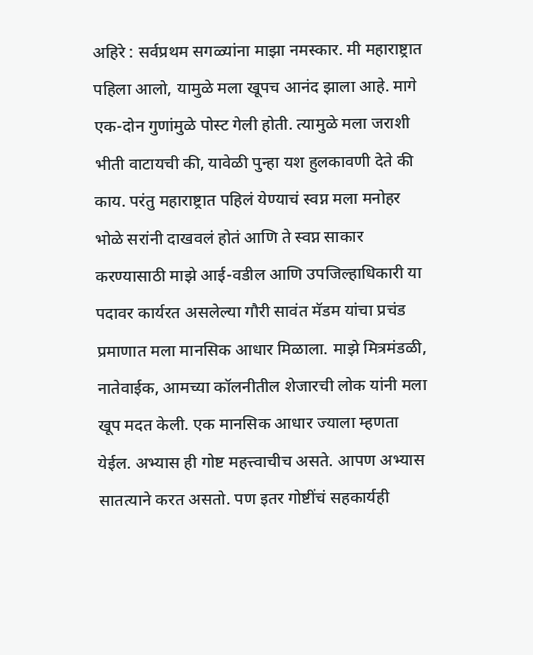अहिरे : सर्वप्रथम सगळ्यांना माझा नमस्कार. मी महाराष्ट्रात पहिला आलो, यामुळे मला खूपच आनंद झाला आहे. मागे एक-दोन गुणांमुळे पोस्ट गेली होती. त्यामुळे मला जराशी भीती वाटायची की, यावेळी पुन्हा यश हुलकावणी देते की काय. परंतु महाराष्ट्रात पहिलं येण्याचं स्वप्न मला मनोहर भोळे सरांनी दाखवलं होतं आणि ते स्वप्न साकार करण्यासाठी माझे आई-वडील आणि उपजिल्हाधिकारी या पदावर कार्यरत असलेल्या गौरी सावंत मॅडम यांचा प्रचंड प्रमाणात मला मानसिक आधार मिळाला. माझे मित्रमंडळी, नातेवाईक, आमच्या कॉलनीतील शेजारची लोक यांनी मला खूप मदत केली. एक मानसिक आधार ज्याला म्हणता येईल. अभ्यास ही गोष्ट महत्त्वाचीच असते. आपण अभ्यास सातत्याने करत असतो. पण इतर गोष्टींचं सहकार्यही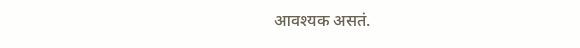आवश्यक असतं.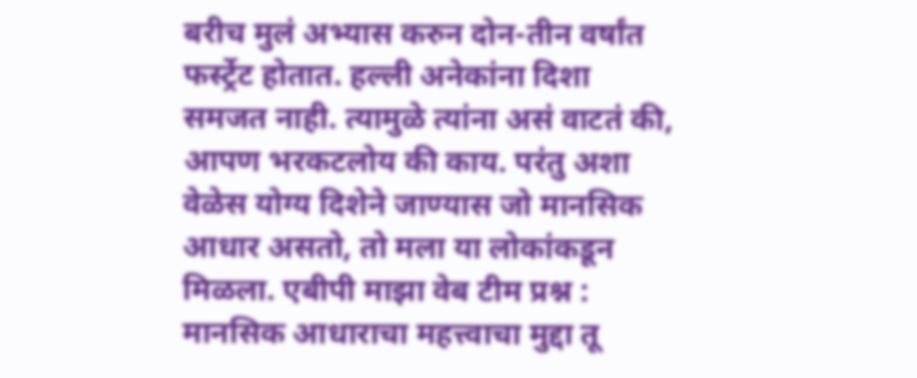बरीच मुलं अभ्यास करुन दोन-तीन वर्षांत फर्स्ट्रेट होतात. हल्ली अनेकांना दिशा समजत नाही. त्यामुळे त्यांना असं वाटतं की, आपण भरकटलोय की काय. परंतु अशा वेळेस योग्य दिशेने जाण्यास जो मानसिक आधार असतो, तो मला या लोकांकडून मिळला. एबीपी माझा वेब टीम प्रश्न : मानसिक आधाराचा महत्त्वाचा मुद्दा तू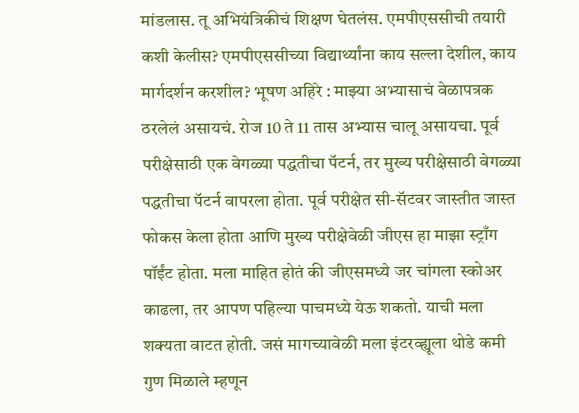मांडलास. तू अभियंत्रिकीचं शिक्षण घेतलंस. एमपीएससीची तयारी कशी केलीस? एमपीएससीच्या विद्यार्थ्यांना काय सल्ला देशील, काय मार्गदर्शन करशील? भूषण अहिरे : माझ्या अभ्यासाचं वेळापत्रक ठरलेलं असायचं. रोज 10 ते 11 तास अभ्यास चालू असायचा. पूर्व परीक्षेसाठी एक वेगळ्या पद्धतीचा पॅटर्न, तर मुख्य परीक्षेसाठी वेगळ्या पद्धतीचा पॅटर्न वापरला होता. पूर्व परीक्षेत सी-सॅटवर जास्तीत जास्त फोकस केला होता आणि मुख्य परीक्षेवेळी जीएस हा माझा स्ट्राँग पॉईंट होता. मला माहित होतं की जीएसमध्ये जर चांगला स्कोअर काढला, तर आपण पहिल्या पाचमध्ये येऊ शकतो. याची मला शक्यता वाटत होती. जसं मागच्यावेळी मला इंटरव्ह्यूला थोडे कमी गुण मिळाले म्हणून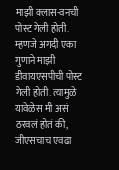माझी क्लास-वनची पोस्ट गेली होती. म्हणजे अगदी एका गुणाने माझी डीवायएसपीची पोस्ट गेली होती. त्यामुळे यावेळेस मी असं ठरवलं होतं की, जीएसचाच एवढा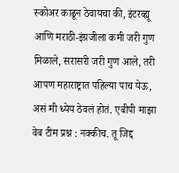स्कोअर काढून ठेवायचा की, इंटरव्ह्यू आणि मराठी-इंग्रजीला कमी जरी गुण मिळाले, सरासरी जरी गुण आले, तरी आपण महाराष्ट्रात पहिल्या पाच येऊ, असं मी ध्येय ठेवलं होतं. एबीपी माझा वेब टीम प्रश्न : नक्कीच. तू जिद्द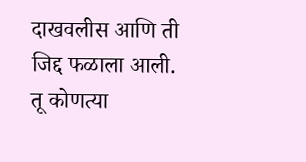दाखवलीस आणि ती जिद्द फळाला आली. तू कोणत्या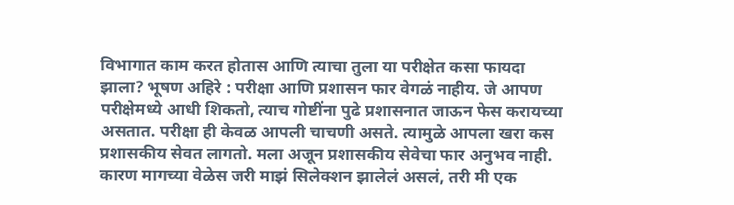विभागात काम करत होतास आणि त्याचा तुला या परीक्षेत कसा फायदा झाला? भूषण अहिरे : परीक्षा आणि प्रशासन फार वेगळं नाहीय. जे आपण परीक्षेमध्ये आधी शिकतो, त्याच गोष्टींना पुढे प्रशासनात जाऊन फेस करायच्या असतात. परीक्षा ही केवळ आपली चाचणी असते. त्यामुळे आपला खरा कस प्रशासकीय सेवत लागतो. मला अजून प्रशासकीय सेवेचा फार अनुभव नाही. कारण मागच्या वेळेस जरी माझं सिलेक्शन झालेलं असलं, तरी मी एक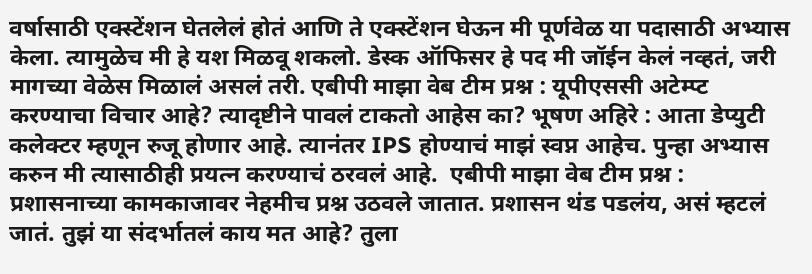वर्षासाठी एक्स्टेंशन घेतलेलं होतं आणि ते एक्स्टेंशन घेऊन मी पूर्णवेळ या पदासाठी अभ्यास केला. त्यामुळेच मी हे यश मिळवू शकलो. डेस्क ऑफिसर हे पद मी जॉईन केलं नव्हतं, जरी मागच्या वेळेस मिळालं असलं तरी. एबीपी माझा वेब टीम प्रश्न : यूपीएससी अटेम्प्ट करण्याचा विचार आहे? त्यादृष्टीने पावलं टाकतो आहेस का? भूषण अहिरे : आता डेप्युटी कलेक्टर म्हणून रुजू होणार आहे. त्यानंतर IPS होण्याचं माझं स्वप्न आहेच. पुन्हा अभ्यास करुन मी त्यासाठीही प्रयत्न करण्याचं ठरवलं आहे.  एबीपी माझा वेब टीम प्रश्न : प्रशासनाच्या कामकाजावर नेहमीच प्रश्न उठवले जातात. प्रशासन थंड पडलंय, असं म्हटलं जातं. तुझं या संदर्भातलं काय मत आहे? तुला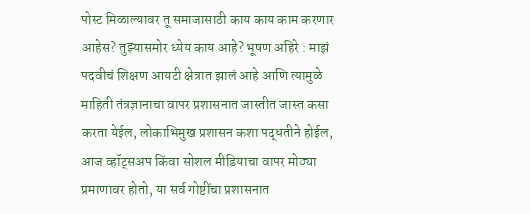पोस्ट मिळाल्यावर तू समाजासाठी काय काय काम करणार आहेस? तुझ्यासमोर ध्येय काय आहे? भूषण अहिरे : माझं पदवीचं शिक्षण आयटी क्षेत्रात झालं आहे आणि त्यामुळे माहिती तंत्रज्ञानाचा वापर प्रशासनात जास्तीत जास्त कसा करता येईल, लोकाभिमुख प्रशासन कशा पद्धतीने होईल, आज व्हॉट्सअप किंवा सोशल मीडियाचा वापर मोठ्या प्रमाणावर होतो, या सर्व गोष्टींचा प्रशासनात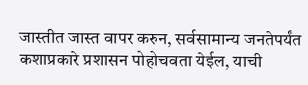जास्तीत जास्त वापर करुन, सर्वसामान्य जनतेपर्यंत कशाप्रकारे प्रशासन पोहोचवता येईल, याची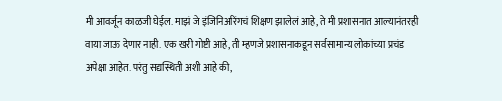मी आवर्जून काळजी घेईल. माझं जे इंजिनिअरिंगचं शिक्षण झालेलं आहे, ते मी प्रशासनात आल्यानंतरही वाया जाऊ देणार नाही. एक खरी गोष्टी आहे, ती म्हणजे प्रशासनाकडून सर्वसामान्य लोकांच्या प्रचंड अपेक्षा आहेत. परंतु सद्यस्थिती अशी आहे की,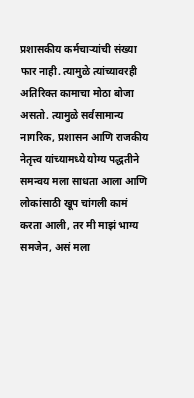प्रशासकीय कर्मचाऱ्यांची संख्या फार नाही. त्यामुळे त्यांच्यावरही अतिरिक्त कामाचा मोठा बोजा असतो. त्यामुळे सर्वसामान्य नागरिक, प्रशासन आणि राजकीय नेतृत्त्व यांच्यामध्ये योग्य पद्धतीने समन्वय मला साधता आला आणि लोकांसाठी खूप चांगली कामं करता आली, तर मी माझं भाग्य समजेन, असं मला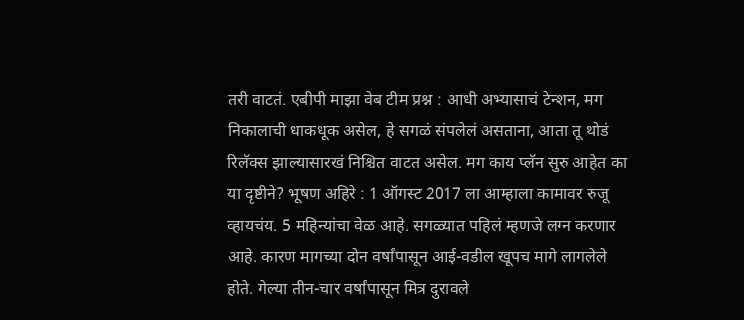तरी वाटतं. एबीपी माझा वेब टीम प्रश्न : आधी अभ्यासाचं टेन्शन, मग निकालाची धाकधूक असेल, हे सगळं संपलेलं असताना, आता तू थोडं रिलॅक्स झाल्यासारखं निश्चित वाटत असेल. मग काय प्लॅन सुरु आहेत का या दृष्टीने? भूषण अहिरे : 1 ऑगस्ट 2017 ला आम्हाला कामावर रुजू व्हायचंय. 5 महिन्यांचा वेळ आहे. सगळ्यात पहिलं म्हणजे लग्न करणार आहे. कारण मागच्या दोन वर्षांपासून आई-वडील खूपच मागे लागलेले होते. गेल्या तीन-चार वर्षांपासून मित्र दुरावले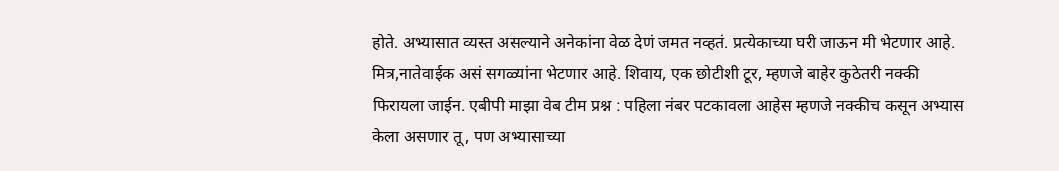होते. अभ्यासात व्यस्त असल्याने अनेकांना वेळ देणं जमत नव्हतं. प्रत्येकाच्या घरी जाऊन मी भेटणार आहे. मित्र,नातेवाईक असं सगळ्यांना भेटणार आहे. शिवाय, एक छोटीशी टूर, म्हणजे बाहेर कुठेतरी नक्की फिरायला जाईन. एबीपी माझा वेब टीम प्रश्न : पहिला नंबर पटकावला आहेस म्हणजे नक्कीच कसून अभ्यास केला असणार तू, पण अभ्यासाच्या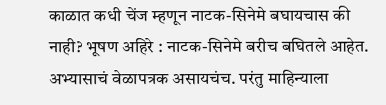काळात कधी चेंज म्हणून नाटक-सिनेमे बघायचास की नाही? भूषण अहिरे : नाटक-सिनेमे बरीच बघितले आहेत. अभ्यासाचं वेळापत्रक असायचंच. परंतु माहिन्याला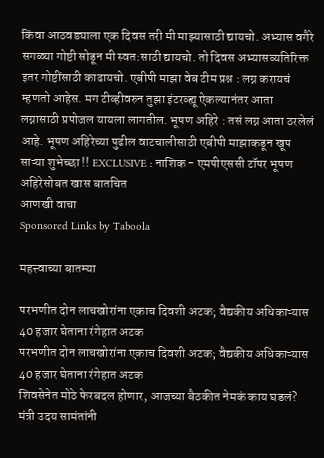किंवा आठवड्याला एक दिवस तरी मी माझ्यासाठी द्यायचो. अभ्यास वगैरे सगळ्या गोष्टी सोडून मी स्वत:साठी द्यायचो. तो दिवस अभ्यासव्यतिरिक्त इतर गोष्टींसाठी काढायचो. एबीपी माझा वेब टीम प्रश्न : लग्न करायचं म्हणतो आहेस. मग टीव्हीवरुन तुझा इंटरव्ह्यू ऐकल्यानंतर आता लग्नासाठी प्रपोजल यायला लागतील. भूषण अहिरे : तसं लग्न आता ठरलेलं आहे. भूषण अहिरेच्या पुढील वाटचालीसाठी एबीपी माझाकडून खूप साऱ्या शुभेच्छा !! EXCLUSIVE : नाशिक - एमपीएससी टॉपर भूषण अहिरेसोबत खास बातचित
आणखी वाचा
Sponsored Links by Taboola

महत्त्वाच्या बातम्या

परभणीत दोन लाचखोरांना एकाच दिवशी अटक; वैद्यकीय अधिकाऱ्यास 40 हजार घेताना रंगेहात अटक
परभणीत दोन लाचखोरांना एकाच दिवशी अटक; वैद्यकीय अधिकाऱ्यास 40 हजार घेताना रंगेहात अटक
शिवसेनेत मोठे फेरबदल होणार, आजच्या बैठकीत नेमकं काय घडलं? मंत्री उदय सामंतांनी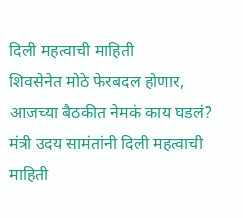दिली महत्वाची माहिती
शिवसेनेत मोठे फेरबदल होणार, आजच्या बैठकीत नेमकं काय घडलं? मंत्री उदय सामंतांनी दिली महत्वाची माहिती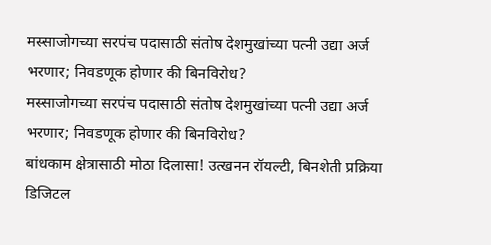मस्साजोगच्या सरपंच पदासाठी संतोष देशमुखांच्या पत्नी उद्या अर्ज भरणार; निवडणूक होणार की बिनविरोध?
मस्साजोगच्या सरपंच पदासाठी संतोष देशमुखांच्या पत्नी उद्या अर्ज भरणार; निवडणूक होणार की बिनविरोध?
बांधकाम क्षेत्रासाठी मोठा दिलासा! उत्खनन रॉयल्टी, बिनशेती प्रक्रिया डिजिटल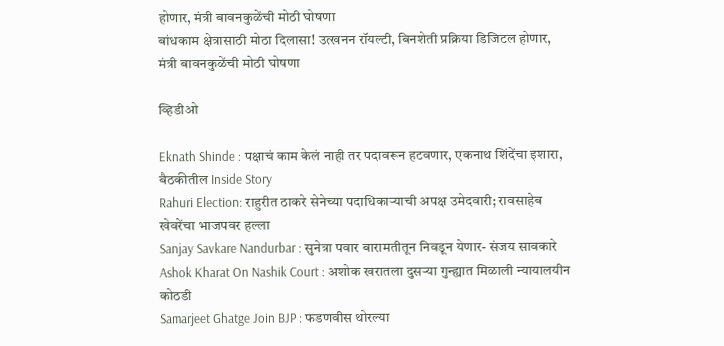होणार, मंत्री बावनकुळेंची मोठी घोषणा
बांधकाम क्षेत्रासाठी मोठा दिलासा! उत्खनन रॉयल्टी, बिनशेती प्रक्रिया डिजिटल होणार, मंत्री बावनकुळेंची मोठी घोषणा

व्हिडीओ

Eknath Shinde : पक्षाचं काम केलं नाही तर पदावरून हटवणार, एकनाथ शिंदेंचा इशारा, बैठकीतील Inside Story
Rahuri Election: राहुरीत ठाकरे सेनेच्या पदाधिकाऱ्याची अपक्ष उमेदवारी; रावसाहेब खेवरेंचा भाजपवर हल्ला
Sanjay Savkare Nandurbar : सुनेत्रा पवार बारामतीतून निवडून येणार- संजय सावकारे
Ashok Kharat On Nashik Court : अशोक खरातला दुसऱ्या गुन्ह्यात मिळाली न्यायालयीन कोठडी
Samarjeet Ghatge Join BJP : फडणवीस थोरल्या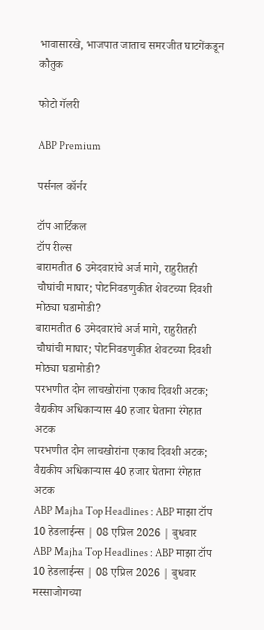भावासारखे, भाजपात जाताच समरजीत घाटगेंकडून कौतुक

फोटो गॅलरी

ABP Premium

पर्सनल कॉर्नर

टॉप आर्टिकल
टॉप रील्स
बारामतीत 6 उमेदवारांचे अर्ज मागे, राहुरीतही चौघांची माघार; पोटनिवडणुकीत शेवटच्या दिवशी मोठ्या घडामोडी?
बारामतीत 6 उमेदवारांचे अर्ज मागे, राहुरीतही चौघांची माघार; पोटनिवडणुकीत शेवटच्या दिवशी मोठ्या घडामोडी?
परभणीत दोन लाचखोरांना एकाच दिवशी अटक; वैद्यकीय अधिकाऱ्यास 40 हजार घेताना रंगेहात अटक
परभणीत दोन लाचखोरांना एकाच दिवशी अटक; वैद्यकीय अधिकाऱ्यास 40 हजार घेताना रंगेहात अटक
ABP Majha Top Headlines : ABP माझा टॉप 10 हेडलाईन्स | 08 एप्रिल 2026 | बुधवार
ABP Majha Top Headlines : ABP माझा टॉप 10 हेडलाईन्स | 08 एप्रिल 2026 | बुधवार
मस्साजोगच्या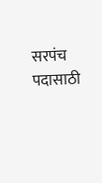सरपंच पदासाठी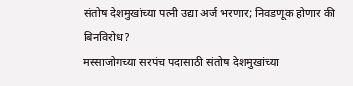संतोष देशमुखांच्या पत्नी उद्या अर्ज भरणार; निवडणूक होणार की बिनविरोध?
मस्साजोगच्या सरपंच पदासाठी संतोष देशमुखांच्या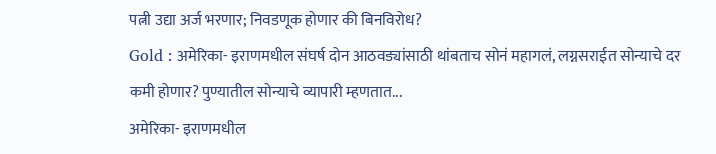पत्नी उद्या अर्ज भरणार; निवडणूक होणार की बिनविरोध?
Gold : अमेरिका- इराणमधील संघर्ष दोन आठवड्यांसाठी थांबताच सोनं महागलं, लग्नसराईत सोन्याचे दर कमी होणार? पुण्यातील सोन्याचे व्यापारी म्हणतात...
अमेरिका- इराणमधील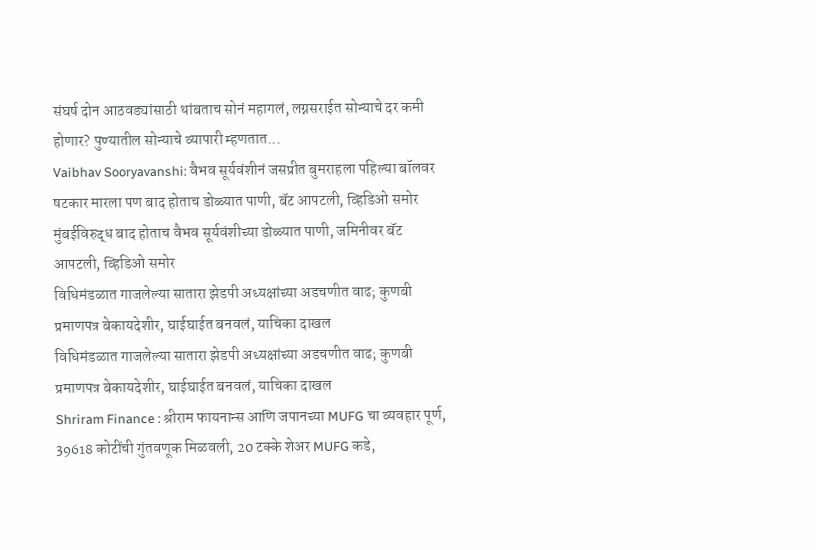संघर्ष दोन आठवड्यांसाठी थांबताच सोनं महागलं, लग्नसराईत सोन्याचे दर कमी होणार? पुण्यातील सोन्याचे व्यापारी म्हणतात...
Vaibhav Sooryavanshi: वैभव सूर्यवंशीनं जसप्रीत बुमराहला पहिल्या बॉलवर षटकार मारला पण बाद होताच डोळ्यात पाणी, बॅट आपटली, व्हिडिओ समोर
मुंबईविरुद्ध बाद होताच वैभव सूर्यवंशीच्या डोळ्यात पाणी, जमिनीवर बॅट आपटली, व्हिडिओ समोर
विधिमंडळात गाजलेल्या सातारा झेडपी अध्यक्षांच्या अडचणीत वाढ; कुणबी प्रमाणपत्र बेकायदेशीर, घाईघाईत बनवलं, याचिका दाखल
विधिमंडळात गाजलेल्या सातारा झेडपी अध्यक्षांच्या अडचणीत वाढ; कुणबी प्रमाणपत्र बेकायदेशीर, घाईघाईत बनवलं, याचिका दाखल
Shriram Finance : श्रीराम फायनान्स आणि जपानच्या MUFG चा व्यवहार पूर्ण, 39618 कोटींची गुंतवणूक मिळवली, 20 टक्के शेअर MUFG कडे,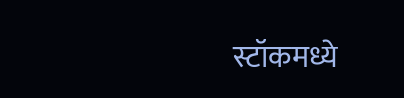स्टॉकमध्ये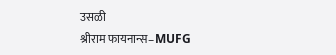उसळी
श्रीराम फायनान्स–MUFG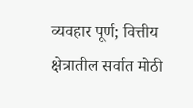व्यवहार पूर्ण; वित्तीय क्षेत्रातील सर्वात मोठी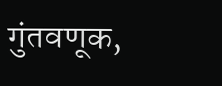गुंतवणूक,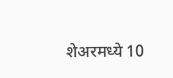शेअरमध्ये 10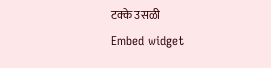टक्के उसळी
Embed widget